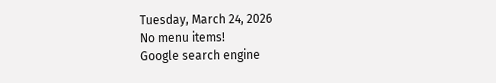Tuesday, March 24, 2026
No menu items!
Google search engine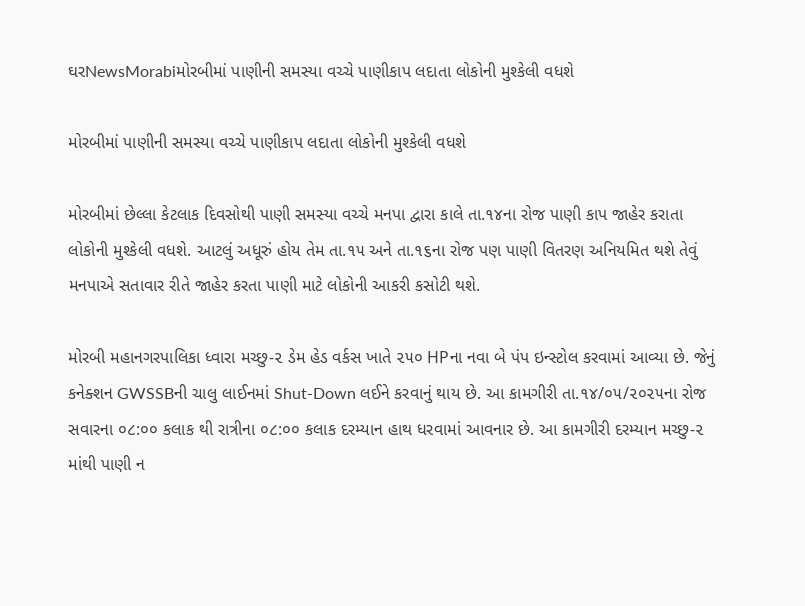ઘરNewsMorabiમોરબીમાં પાણીની સમસ્યા વચ્ચે પાણીકાપ લદાતા લોકોની મુશ્કેલી વધશે

મોરબીમાં પાણીની સમસ્યા વચ્ચે પાણીકાપ લદાતા લોકોની મુશ્કેલી વધશે

મોરબીમાં છેલ્લા કેટલાક દિવસોથી પાણી સમસ્યા વચ્ચે મનપા દ્વારા કાલે તા.૧૪ના રોજ પાણી કાપ જાહેર કરાતા લોકોની મુશ્કેલી વધશે. આટલું અધૂરું હોય તેમ તા.૧૫ અને તા.૧૬ના રોજ પણ પાણી વિતરણ અનિયમિત થશે તેવું મનપાએ સતાવાર રીતે જાહેર કરતા પાણી માટે લોકોની આકરી કસોટી થશે.

મોરબી મહાનગરપાલિકા ધ્વારા મચ્છુ-૨ ડેમ હેડ વર્કસ ખાતે ૨૫૦ HPના નવા બે પંપ ઇન્સ્ટોલ કરવામાં આવ્યા છે. જેનું કનેક્શન GWSSBની ચાલુ લાઈનમાં Shut-Down લઈને કરવાનું થાય છે. આ કામગીરી તા.૧૪/૦૫/૨૦૨૫ના રોજ સવારના ૦૮:૦૦ કલાક થી રાત્રીના ૦૮:૦૦ કલાક દરમ્યાન હાથ ધરવામાં આવનાર છે. આ કામગીરી દરમ્યાન મચ્છુ-૨ માંથી પાણી ન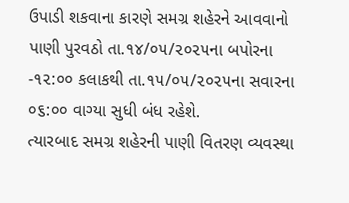ઉપાડી શકવાના કારણે સમગ્ર શહેરને આવવાનો પાણી પુરવઠો તા.૧૪/૦૫/૨૦૨૫ના બપોરના -૧૨:૦૦ કલાકથી તા.૧૫/૦૫/૨૦૨૫ના સવારના ૦૬:૦૦ વાગ્યા સુધી બંધ રહેશે.
ત્યારબાદ સમગ્ર શહેરની પાણી વિતરણ વ્યવસ્થા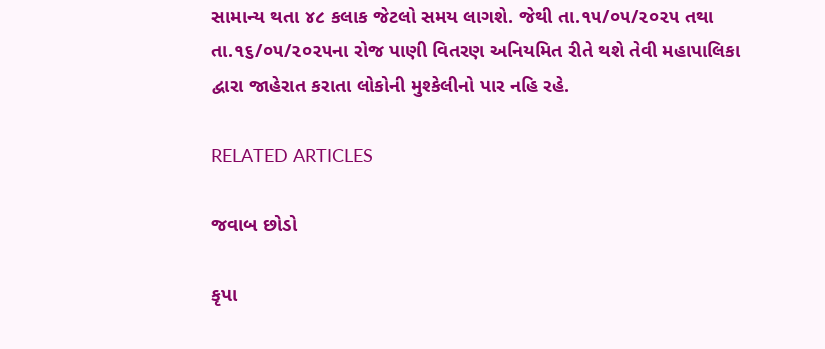સામાન્ય થતા ૪૮ કલાક જેટલો સમય લાગશે. જેથી તા.૧૫/૦૫/૨૦૨૫ તથા તા.૧૬/૦૫/૨૦૨૫ના રોજ પાણી વિતરણ અનિયમિત રીતે થશે તેવી મહાપાલિકા દ્વારા જાહેરાત કરાતા લોકોની મુશ્કેલીનો પાર નહિ રહે.

RELATED ARTICLES

જવાબ છોડો

કૃપા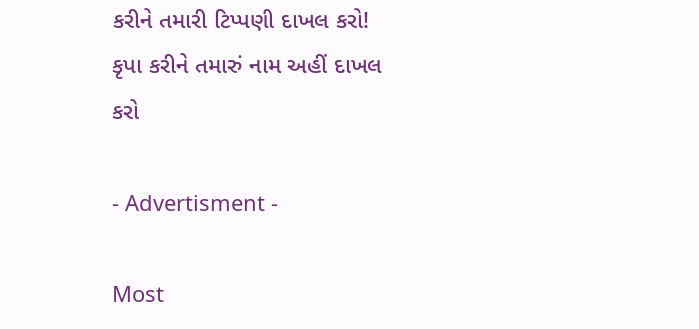કરીને તમારી ટિપ્પણી દાખલ કરો!
કૃપા કરીને તમારું નામ અહીં દાખલ કરો

- Advertisment -

Most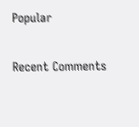Popular

Recent Comments